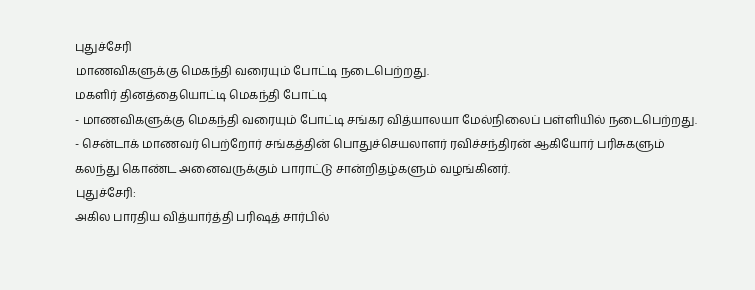புதுச்சேரி
மாணவிகளுக்கு மெகந்தி வரையும் போட்டி நடைபெற்றது.
மகளிர் தினத்தையொட்டி மெகந்தி போட்டி
- மாணவிகளுக்கு மெகந்தி வரையும் போட்டி சங்கர வித்யாலயா மேல்நிலைப் பள்ளியில் நடைபெற்றது.
- சென்டாக் மாணவர் பெற்றோர் சங்கத்தின் பொதுச்செயலாளர் ரவிச்சந்திரன் ஆகியோர் பரிசுகளும் கலந்து கொண்ட அனைவருக்கும் பாராட்டு சான்றிதழ்களும் வழங்கினர்.
புதுச்சேரி:
அகில பாரதிய வித்யார்த்தி பரிஷத் சார்பில்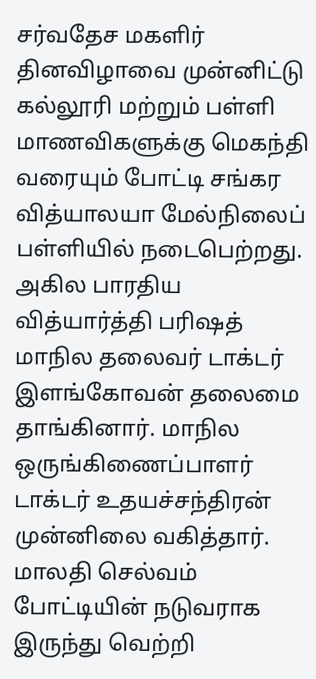சர்வதேச மகளிர் தினவிழாவை முன்னிட்டு கல்லூரி மற்றும் பள்ளி மாணவிகளுக்கு மெகந்தி வரையும் போட்டி சங்கர வித்யாலயா மேல்நிலைப் பள்ளியில் நடைபெற்றது.
அகில பாரதிய வித்யார்த்தி பரிஷத் மாநில தலைவர் டாக்டர் இளங்கோவன் தலைமை தாங்கினார். மாநில ஒருங்கிணைப்பாளர் டாக்டர் உதயச்சந்திரன் முன்னிலை வகித்தார்.
மாலதி செல்வம் போட்டியின் நடுவராக இருந்து வெற்றி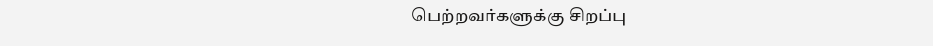பெற்றவர்களுக்கு சிறப்பு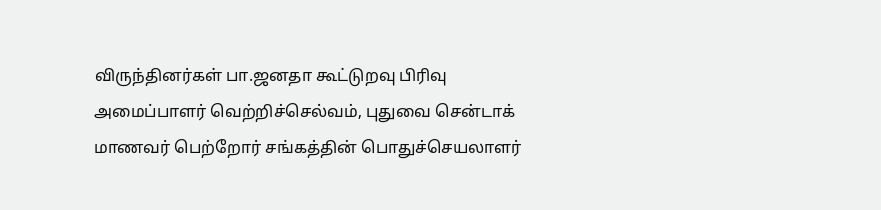விருந்தினர்கள் பா.ஜனதா கூட்டுறவு பிரிவு அமைப்பாளர் வெற்றிச்செல்வம், புதுவை சென்டாக் மாணவர் பெற்றோர் சங்கத்தின் பொதுச்செயலாளர்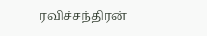ரவிச்சந்திரன்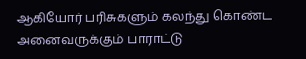ஆகியோர் பரிசுகளும் கலந்து கொண்ட அனைவருக்கும் பாராட்டு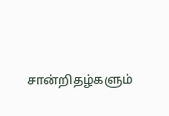சான்றிதழ்களும்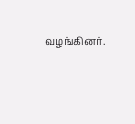வழங்கினர்.